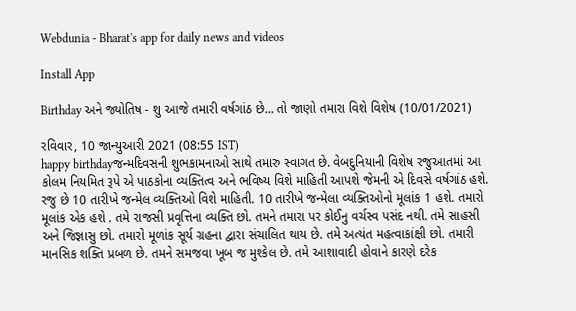Webdunia - Bharat's app for daily news and videos

Install App

Birthday અને જ્યોતિષ - શુ આજે તમારી વર્ષગાંઠ છે... તો જાણો તમારા વિશે વિશેષ (10/01/2021)

રવિવાર, 10 જાન્યુઆરી 2021 (08:55 IST)
happy birthdayજન્મદિવસની શુભકામનાઓ સાથે તમારુ સ્વાગત છે. વેબદુનિયાની વિશેષ રજુઆતમાં આ કોલમ નિયમિત રૂપે એ પાઠકોના વ્યક્તિત્વ અને ભવિષ્ય વિશે માહિતી આપશે જેમની એ દિવસે વર્ષગાંઠ હશે.  રજુ છે 10 તારીખે જન્મેલ વ્યક્તિઓ વિશે માહિતી. 10 તારીખે જન્મેલા વ્યક્તિઓનો મૂલાંક 1 હશે. તમારો મૂલાંક એક હશે . તમે રાજસી પ્રવૃત્તિના વ્યક્તિ છો. તમને તમારા પર કોઈનુ વર્ચસ્વ પસંદ નથી. તમે સાહસી અને જિજ્ઞાસુ છો. તમારો મૂળાંક સૂર્ય ગ્રહના દ્વારા સંચાલિત થાય છે. તમે અત્યંત મહત્વાકાંક્ષી છો. તમારી માનસિક શક્તિ પ્રબળ છે. તમને સમજવા ખૂબ જ મુશ્કેલ છે. તમે આશાવાદી હોવાને કારણે દરેક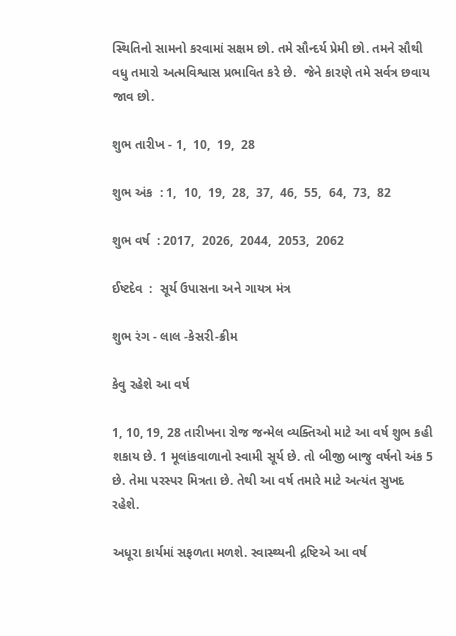સ્થિતિનો સામનો કરવામાં સક્ષમ છો. તમે સૌન્દર્ય પ્રેમી છો. તમને સૌથી વધુ તમારો અત્મવિશ્વાસ પ્રભાવિત કરે છે.  જેને કારણે તમે સર્વત્ર છવાય જાવ છો.

શુભ તારીખ - 1,  10,  19,  28

શુભ અંક  : 1,  10,  19,  28,  37,  46,  55,  64,  73,  82

શુભ વર્ષ  : 2017,  2026,  2044,  2053,  2062

ઈષ્ટદેવ  :  સૂર્ય ઉપાસના અને ગાયત્ર મંત્ર

શુભ રંગ - લાલ -કેસરી-ક્રીમ

કેવુ રહેશે આ વર્ષ

1, 10, 19, 28 તારીખના રોજ જન્મેલ વ્યક્તિઓ માટે આ વર્ષ શુભ કહી શકાય છે. 1 મૂલાંકવાળાનો સ્વામી સૂર્ય છે. તો બીજી બાજુ વર્ષનો અંક 5 છે. તેમા પરસ્પર મિત્રતા છે. તેથી આ વર્ષ તમારે માટે અત્યંત સુખદ રહેશે.

અધૂરા કાર્યમાં સફળતા મળશે. સ્વાસ્થ્યની દ્રષ્ટિએ આ વર્ષ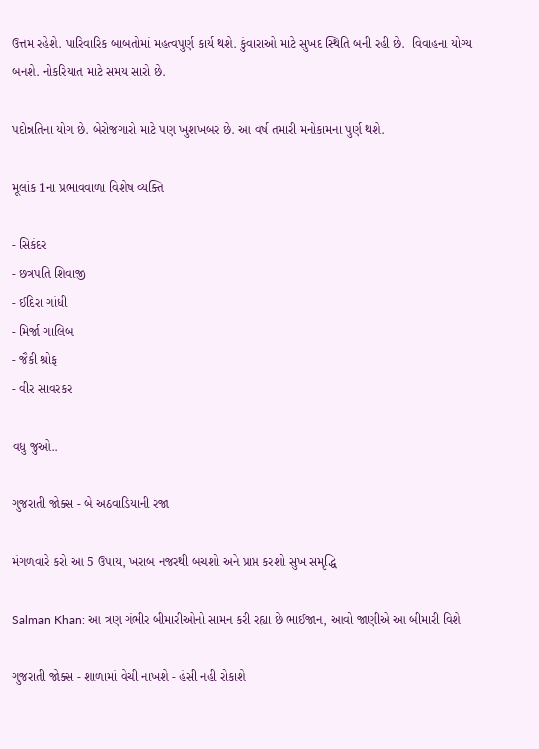ઉત્તમ રહેશે. પારિવારિક બાબતોમાં મહત્વપુર્ણ કાર્ય થશે. કુંવારાઓ માટે સુખદ સ્થિતિ બની રહી છે.  વિવાહના યોગ્ય બનશે. નોકરિયાત માટે સમય સારો છે.

પદોન્નતિના યોગ છે. બેરોજગારો માટે પણ ખુશખબર છે. આ વર્ષ તમારી મનોકામના પુર્ણ થશે.

મૂલાંક 1ના પ્રભાવવાળા વિશેષ વ્યક્તિ

- સિકંદર
- છત્રપતિ શિવાજી
- ઈદિરા ગાંધી
- મિર્જા ગાલિબ
- જૈકી શ્રોફ
- વીર સાવરકર

વધુ જુઓ..

ગુજરાતી જોક્સ - બે અઠવાડિયાની રજા

મંગળવારે કરો આ 5 ઉપાય, ખરાબ નજરથી બચશો અને પ્રાપ્ત કરશો સુખ સમૃદ્ધિ

Salman Khan: આ ત્રણ ગંભીર બીમારીઓનો સામન કરી રહ્યા છે ભાઈજાન, આવો જાણીએ આ બીમારી વિશે

ગુજરાતી જોક્સ - શાળામાં વેચી નાખશે - હંસી નહી રોકાશે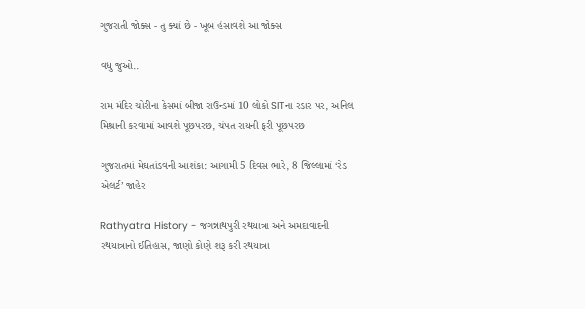ગુજરાતી જોક્સ - તુ ક્યાં છે - ખૂબ હંસાવશે આ જોક્સ

વધુ જુઓ..

રામ મંદિર ચોરીના કેસમાં બીજા રાઉન્ડમાં 10 લોકો SITના રડાર પર, અનિલ મિશ્રાની કરવામાં આવશે પૂછપરછ, ચંપત રાયની ફરી પૂછપરછ

ગુજરાતમાં મેઘતાંડવની આશંકા: આગામી 5 દિવસ ભારે, 8 જિલ્લામાં ‘રેડ એલર્ટ’ જાહેર

Rathyatra History - જગન્નાથપુરી રથયાત્રા અને અમદાવાદની રથયાત્રાનો ઈતિહાસ, જાણો કોણે શરૂ કરી રથયાત્રા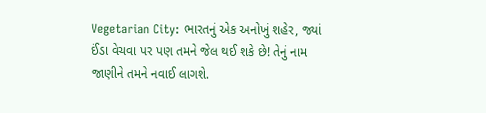Vegetarian City: ભારતનું એક અનોખું શહેર, જ્યાં ઈંડા વેચવા પર પણ તમને જેલ થઈ શકે છે! તેનું નામ જાણીને તમને નવાઈ લાગશે.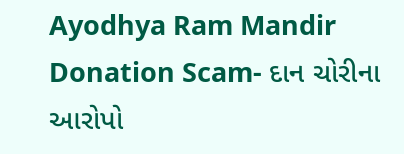Ayodhya Ram Mandir Donation Scam- દાન ચોરીના આરોપો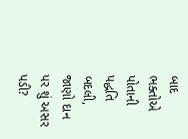બાદ ભક્તોએ પોતાની પદ્ધતિ બદલી, જાણો દાન પર શું અસર પડી?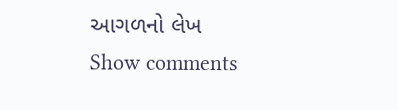આગળનો લેખ
Show comments